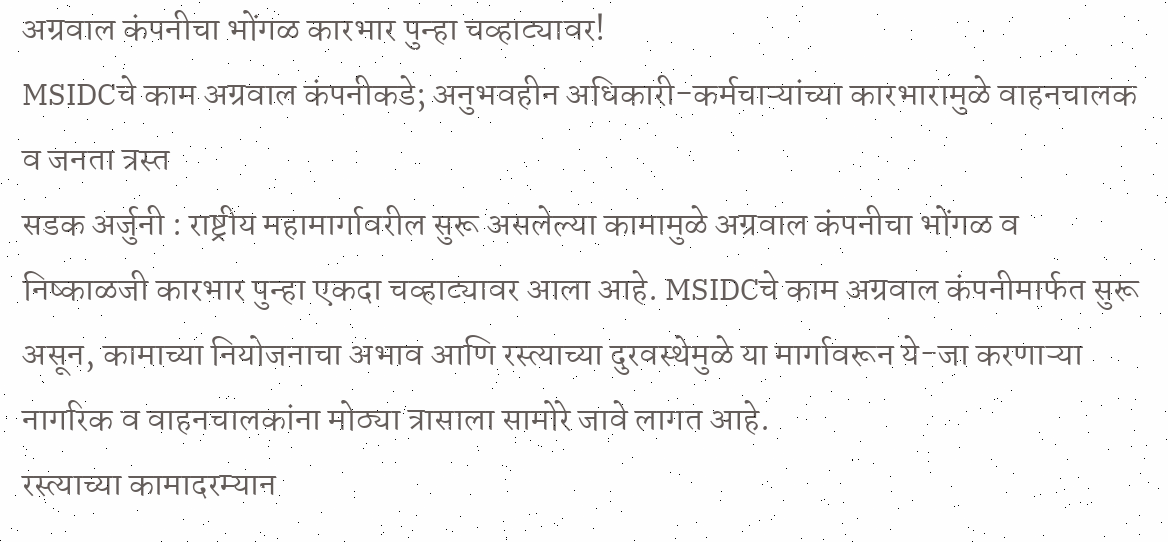अग्रवाल कंपनीचा भोंगळ कारभार पुन्हा चव्हाट्यावर!
MSIDCचे काम अग्रवाल कंपनीकडे; अनुभवहीन अधिकारी-कर्मचाऱ्यांच्या कारभारामुळे वाहनचालक व जनता त्रस्त
सडक अर्जुनी : राष्ट्रीय महामार्गावरील सुरू असलेल्या कामामुळे अग्रवाल कंपनीचा भोंगळ व निष्काळजी कारभार पुन्हा एकदा चव्हाट्यावर आला आहे. MSIDCचे काम अग्रवाल कंपनीमार्फत सुरू असून, कामाच्या नियोजनाचा अभाव आणि रस्त्याच्या दुरवस्थेमुळे या मार्गावरून ये-जा करणाऱ्या नागरिक व वाहनचालकांना मोठ्या त्रासाला सामोरे जावे लागत आहे.
रस्त्याच्या कामादरम्यान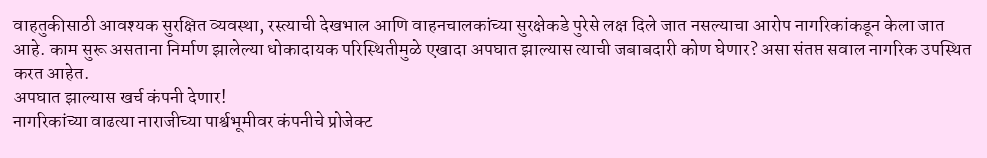वाहतुकीसाठी आवश्यक सुरक्षित व्यवस्था, रस्त्याची देखभाल आणि वाहनचालकांच्या सुरक्षेकडे पुरेसे लक्ष दिले जात नसल्याचा आरोप नागरिकांकडून केला जात आहे. काम सुरू असताना निर्माण झालेल्या धोकादायक परिस्थितीमुळे एखादा अपघात झाल्यास त्याची जबाबदारी कोण घेणार? असा संतप्त सवाल नागरिक उपस्थित करत आहेत.
अपघात झाल्यास खर्च कंपनी देणार!
नागरिकांच्या वाढत्या नाराजीच्या पार्श्वभूमीवर कंपनीचे प्रोजेक्ट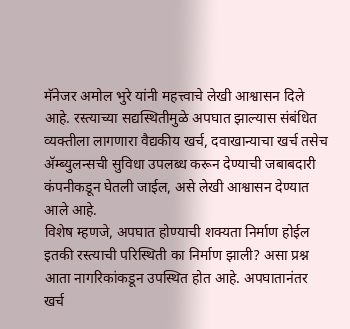मॅनेजर अमोल भुरे यांनी महत्त्वाचे लेखी आश्वासन दिले आहे. रस्त्याच्या सद्यस्थितीमुळे अपघात झाल्यास संबंधित व्यक्तीला लागणारा वैद्यकीय खर्च, दवाखान्याचा खर्च तसेच ॲम्ब्युलन्सची सुविधा उपलब्ध करून देण्याची जबाबदारी कंपनीकडून घेतली जाईल, असे लेखी आश्वासन देण्यात आले आहे.
विशेष म्हणजे, अपघात होण्याची शक्यता निर्माण होईल इतकी रस्त्याची परिस्थिती का निर्माण झाली? असा प्रश्न आता नागरिकांकडून उपस्थित होत आहे. अपघातानंतर खर्च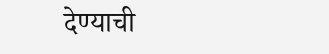देण्याची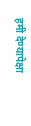हमी देण्यापेक्षा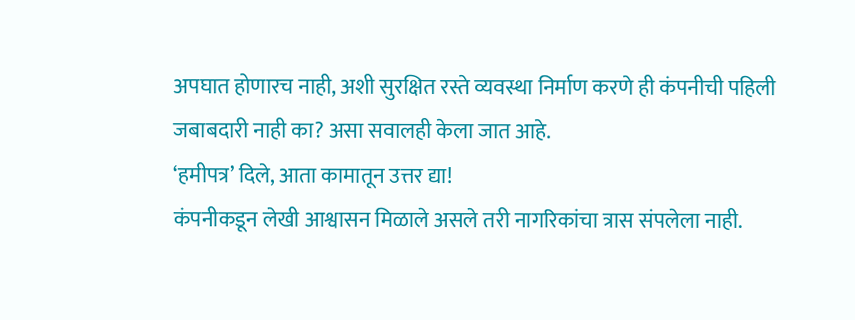अपघात होणारच नाही, अशी सुरक्षित रस्ते व्यवस्था निर्माण करणे ही कंपनीची पहिली जबाबदारी नाही का? असा सवालही केला जात आहे.
‘हमीपत्र’ दिले, आता कामातून उत्तर द्या!
कंपनीकडून लेखी आश्वासन मिळाले असले तरी नागरिकांचा त्रास संपलेला नाही.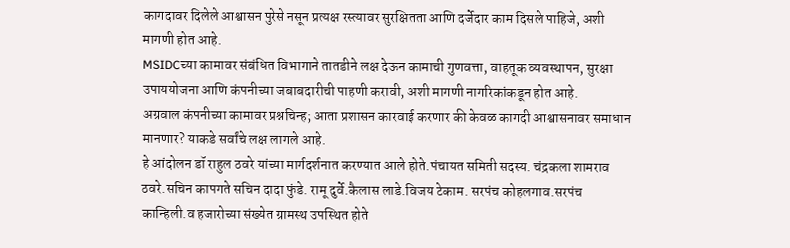कागदावर दिलेले आश्वासन पुरेसे नसून प्रत्यक्ष रस्त्यावर सुरक्षितता आणि दर्जेदार काम दिसले पाहिजे, अशी मागणी होत आहे.
MSIDCच्या कामावर संबंधित विभागाने तातडीने लक्ष देऊन कामाची गुणवत्ता, वाहतूक व्यवस्थापन, सुरक्षा उपाययोजना आणि कंपनीच्या जबाबदारीची पाहणी करावी, अशी मागणी नागरिकांकडून होत आहे.
अग्रवाल कंपनीच्या कामावर प्रश्नचिन्ह; आता प्रशासन कारवाई करणार की केवळ कागदी आश्वासनावर समाधान मानणार? याकडे सर्वांचे लक्ष लागले आहे.
हे आंदोलन डॉ राहुल ठवरे यांच्या मार्गदर्शनात करण्यात आले होते.पंचायत समिती सदस्य. चंद्रकला शामराव ठवरे.सचिन कापगते सचिन दादा फुंडे. रामू दुर्वे.कैलास लाडे.विजय टेकाम. सरपंच कोहलगाव.सरपंच कान्हिली.व हजारोच्या संख्येत ग्रामस्थ उपस्थित होते